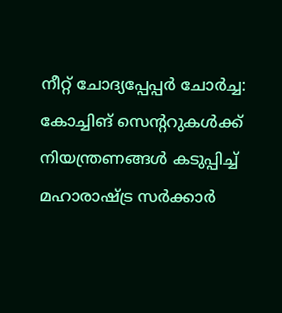നീറ്റ് ചോദ്യപ്പേപ്പർ ചോർച്ച: കോച്ചിങ് സെന്ററുകൾക്ക് നിയന്ത്രണങ്ങൾ കടുപ്പിച്ച് മഹാരാഷ്ട്ര സർക്കാർ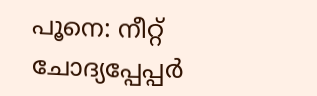പൂനെ: നീറ്റ് ചോദ്യപ്പേപ്പർ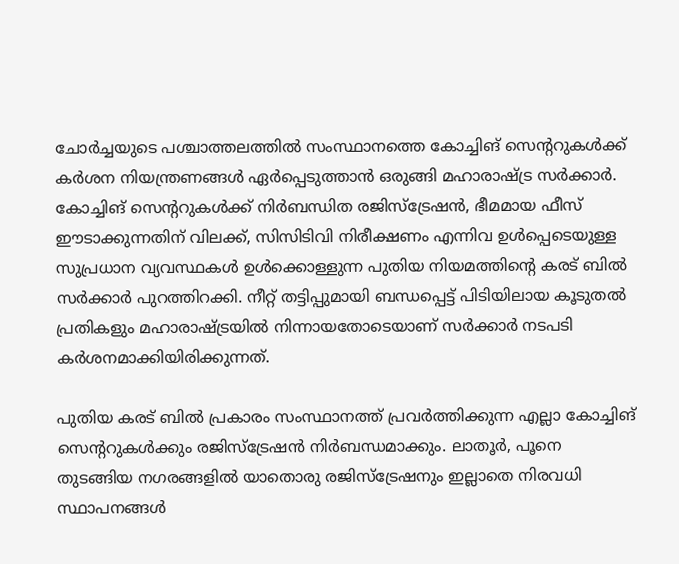ചോർച്ചയുടെ പശ്ചാത്തലത്തിൽ സംസ്ഥാനത്തെ കോച്ചിങ് സെന്ററുകൾക്ക് കർശന നിയന്ത്രണങ്ങൾ ഏർപ്പെടുത്താൻ ഒരുങ്ങി മഹാരാഷ്ട്ര സർക്കാർ. കോച്ചിങ് സെന്ററുകൾക്ക് നിർബന്ധിത രജിസ്ട്രേഷൻ, ഭീമമായ ഫീസ് ഈടാക്കുന്നതിന് വിലക്ക്, സിസിടിവി നിരീക്ഷണം എന്നിവ ഉൾപ്പെടെയുള്ള സുപ്രധാന വ്യവസ്ഥകൾ ഉൾക്കൊള്ളുന്ന പുതിയ നിയമത്തിന്റെ കരട് ബിൽ സർക്കാർ പുറത്തിറക്കി. നീറ്റ് തട്ടിപ്പുമായി ബന്ധപ്പെട്ട് പിടിയിലായ കൂടുതൽ പ്രതികളും മഹാരാഷ്ട്രയിൽ നിന്നായതോടെയാണ് സർക്കാർ നടപടി കർശനമാക്കിയിരിക്കുന്നത്.

പുതിയ കരട് ബിൽ പ്രകാരം സംസ്ഥാനത്ത് പ്രവർത്തിക്കുന്ന എല്ലാ കോച്ചിങ് സെന്ററുകൾക്കും രജിസ്ട്രേഷൻ നിർബന്ധമാക്കും. ലാതൂർ, പൂനെ തുടങ്ങിയ നഗരങ്ങളിൽ യാതൊരു രജിസ്ട്രേഷനും ഇല്ലാതെ നിരവധി സ്ഥാപനങ്ങൾ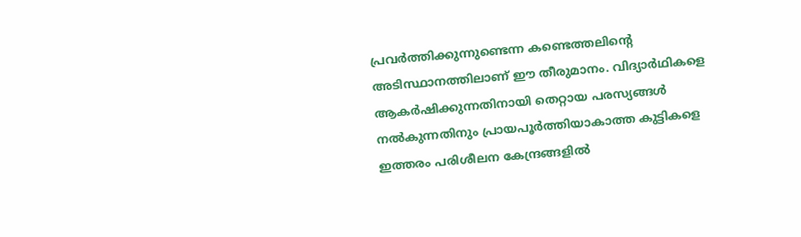പ്രവർത്തിക്കുന്നുണ്ടെന്ന കണ്ടെത്തലിന്റെ അടിസ്ഥാനത്തിലാണ് ഈ തീരുമാനം. വിദ്യാർഥികളെ ആകർഷിക്കുന്നതിനായി തെറ്റായ പരസ്യങ്ങൾ നൽകുന്നതിനും പ്രായപൂർത്തിയാകാത്ത കുട്ടികളെ ഇത്തരം പരിശീലന കേന്ദ്രങ്ങളിൽ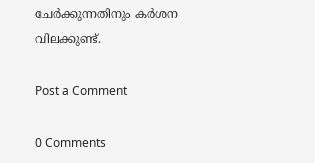ചേർക്കുന്നതിനും കർശന വിലക്കുണ്ട്.

Post a Comment

0 Comments